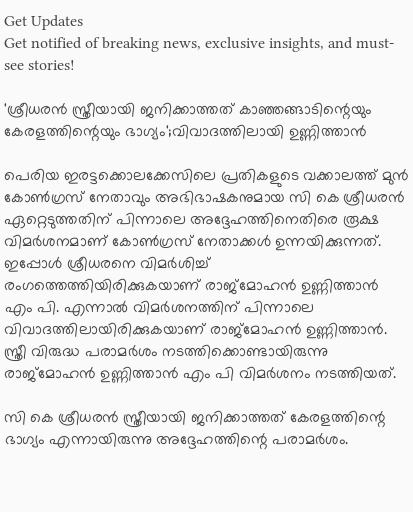Get Updates
Get notified of breaking news, exclusive insights, and must-see stories!

'ശ്രീധരൻ സ്ത്രീയായി ജനിക്കാത്തത് കാഞ്ഞങ്ങാടിന്റെയും കേരളത്തിന്റെയും ഭാഗ്യം';വിവാദത്തിലായി ഉണ്ണിത്താൻ

പെരിയ ഇരട്ടക്കൊലക്കേസിലെ പ്രതികളുടെ വക്കാലത്ത് മുൻ കോൺഗ്രസ് നേതാവും അഭിഭാഷകനുമായ സി കെ ശ്രീധരൻ ഏറ്റെടുത്തതിന് പിന്നാലെ അദ്ദേഹത്തിനെതിരെ രൂക്ഷ വിമർശനമാണ് കോൺഗ്രസ് നേതാക്കൾ ഉന്നയിക്കുന്നത്. ഇപ്പോൾ ശ്രീധരനെ വിമർശിച്ച് രംഗത്തെത്തിയിരിക്കുകയാണ് രാജ്മോഹൻ ഉണ്ണിത്താൻ എം പി. എന്നാൽ വിമർശനത്തിന് പിന്നാലെ വിവാദത്തിലായിരിക്കുകയാണ് രാജ്മോഹൻ ഉണ്ണിത്താൻ. സ്ത്രീ വിരുദ്ധ പരാമ‍ർശം നടത്തിക്കൊണ്ടായിരുന്നു രാജ്മോഹൻ ഉണ്ണിത്താൻ എം പി വിമർശനം നടത്തിയത്.

സി കെ ശ്രീധരൻ സ്ത്രീയായി ജനിക്കാത്തത് കേരളത്തിന്റെ ഭാഗ്യം എന്നായിരുന്നു അദ്ദേഹത്തിന്റെ പരാമർശം.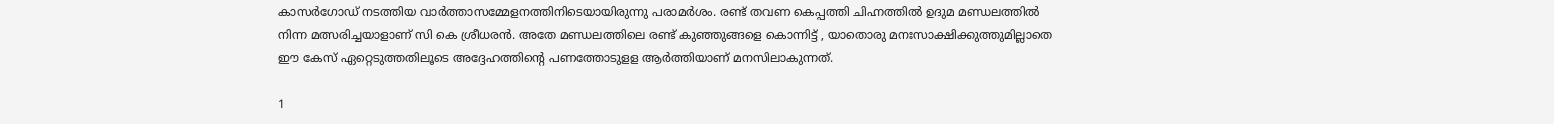കാസ‍ർഗോഡ് നടത്തിയ വാ‍ർത്താസമ്മേളനത്തിനിടെയായിരുന്നു പരാമ‍ർശം. രണ്ട് തവണ കെപ്പത്തി ചിഹ്നത്തിൽ ഉദുമ മണ്ഡലത്തിൽ നിന്ന മത്സരിച്ചയാളാണ് സി കെ ശ്രീധരൻ. അതേ മണ്ഡലത്തിലെ രണ്ട് കുഞ്ഞുങ്ങളെ കൊന്നിട്ട് , യാതൊരു മനഃസാക്ഷിക്കുത്തുമില്ലാതെ ഈ കേസ് ഏറ്റെടുത്തതിലൂടെ അദ്ദേഹത്തിന്റെ പണത്തോടുളള ആർത്തിയാണ് മനസിലാകുന്നത്.

1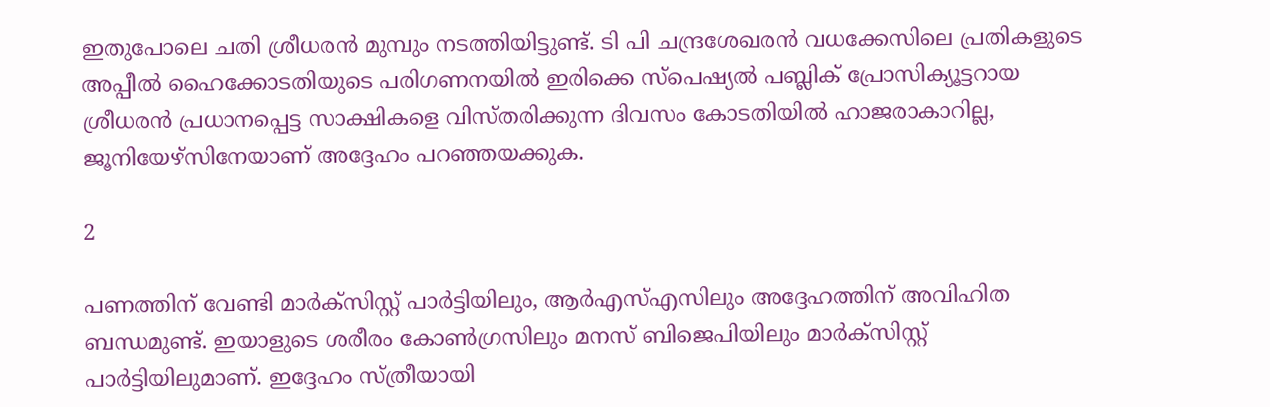ഇതുപോലെ ചതി ശ്രീധരൻ മുമ്പും നടത്തിയിട്ടുണ്ട്. ടി പി ചന്ദ്രശേഖരൻ വധക്കേസിലെ പ്രതികളുടെ അപ്പീൽ ഹൈക്കോടതിയുടെ പരിഗണനയിൽ ഇരിക്കെ സ്പെഷ്യൽ പബ്ലിക് പ്രോസിക്യൂട്ടറായ ശ്രീധരൻ പ്രധാനപ്പെട്ട സാക്ഷികളെ വിസ്തരിക്കുന്ന ദിവസം കോടതിയിൽ ഹാജരാകാറില്ല, ജൂനിയേഴ്സിനേയാണ് അദ്ദേഹം പറഞ്ഞയക്കുക.

2

പണത്തിന് വേണ്ടി മാർക്സിസ്റ്റ് പാർട്ടിയിലും, ആർഎസ്എസിലും അദ്ദേഹത്തിന് അവിഹിത ബന്ധമുണ്ട്. ഇയാളുടെ ശരീരം കോൺഗ്രസിലും മനസ് ബിജെപിയിലും മാർക്സിസ്റ്റ് പാർട്ടിയിലുമാണ്. ഇദ്ദേഹം സ്ത്രീയായി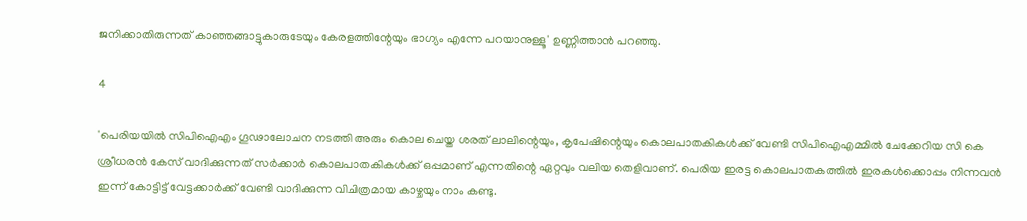ജനിക്കാതിരുന്നത് കാഞ്ഞങ്ങാട്ടുകാരുടേയും കേരളത്തിന്റേയും ഭാഗ്യം എന്നേ പറയാനുള്ളൂ' ഉണ്ണിത്താൻ പറഞ്ഞു.

4

'പെരിയയിൽ സിപിഐഎം ഗൂഢാലോചന നടത്തി അരും കൊല ചെയ്ത ശരത് ലാലിന്റെയും, കൃപേഷിന്റെയും കൊലപാതകികൾക്ക് വേണ്ടി സിപിഐഎമ്മിൽ ചേക്കേറിയ സി കെ ശ്രീധരൻ കേസ് വാദിക്കുന്നത് സർക്കാർ കൊലപാതകികൾക്ക് ഒപ്പമാണ് എന്നതിന്റെ ഏറ്റവും വലിയ തെളിവാണ്. പെരിയ ഇരട്ട കൊലപാതകത്തിൽ ഇരകൾക്കൊപ്പം നിന്നവൻ ഇന്ന് കോട്ടിട്ട് വേട്ടക്കാർക്ക് വേണ്ടി വാദിക്കുന്ന വിചിത്രമായ കാഴ്ചയും നാം കണ്ടു.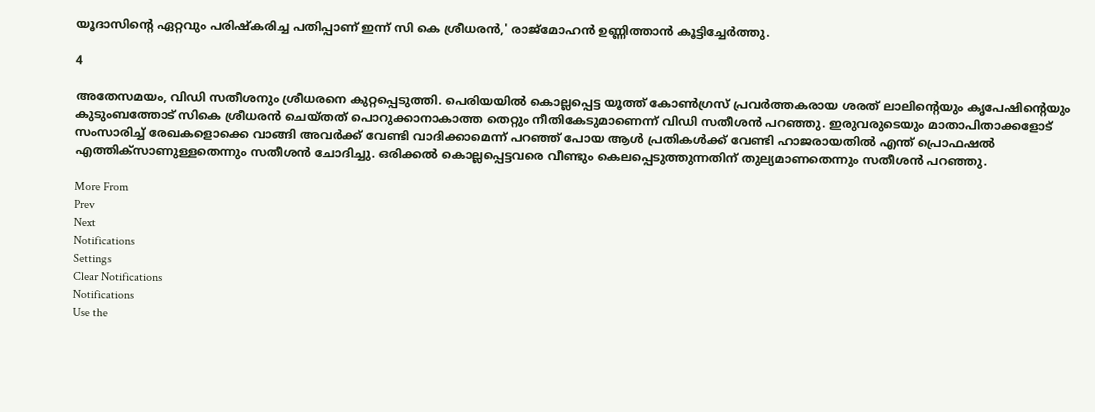യൂദാസിന്റെ ഏറ്റവും പരിഷ്കരിച്ച പതിപ്പാണ് ഇന്ന് സി കെ ശ്രീധരൻ,' രാജ്മോഹൻ ഉണ്ണിത്താൻ കൂട്ടിച്ചേർത്തു.

4

അതേസമയം, വിഡി സതീശനും ശ്രീധരനെ കുറ്റപ്പെടുത്തി. പെരിയയില്‍ കൊല്ലപ്പെട്ട യൂത്ത് കോണ്‍ഗ്രസ് പ്രവര്‍ത്തകരായ ശരത് ലാലിന്റെയും കൃപേഷിന്റെയും കുടുംബത്തോട് സികെ ശ്രീധരന്‍ ചെയ്തത് പൊറുക്കാനാകാത്ത തെറ്റും നീതികേടുമാണെന്ന് വിഡി സതീശന്‍ പറഞ്ഞു. ഇരുവരുടെയും മാതാപിതാക്കളോട് സംസാരിച്ച് രേഖകളൊക്കെ വാങ്ങി അവര്‍ക്ക് വേണ്ടി വാദിക്കാമെന്ന് പറഞ്ഞ് പോയ ആള്‍ പ്രതികള്‍ക്ക് വേണ്ടി ഹാജരായതില്‍ എന്ത് പ്രൊഫഷല്‍ എത്തിക്സാണുള്ളതെന്നും സതീശന്‍ ചോദിച്ചു. ഒരിക്കല്‍ കൊല്ലപ്പെട്ടവരെ വീണ്ടും കെലപ്പെടുത്തുന്നതിന് തുല്യമാണതെന്നും സതീശന്‍ പറഞ്ഞു.

More From
Prev
Next
Notifications
Settings
Clear Notifications
Notifications
Use the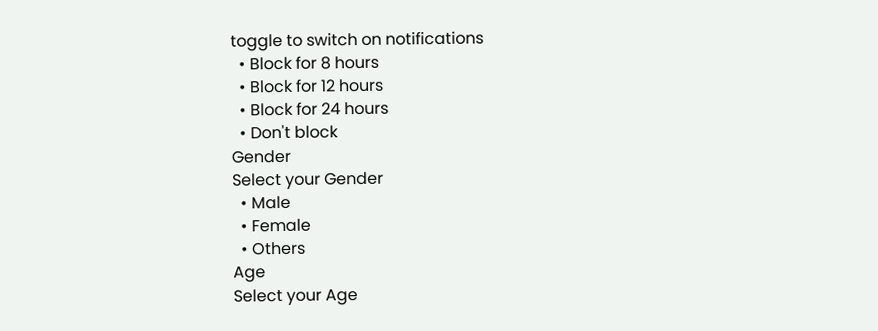toggle to switch on notifications
  • Block for 8 hours
  • Block for 12 hours
  • Block for 24 hours
  • Don't block
Gender
Select your Gender
  • Male
  • Female
  • Others
Age
Select your Age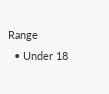Range
  • Under 18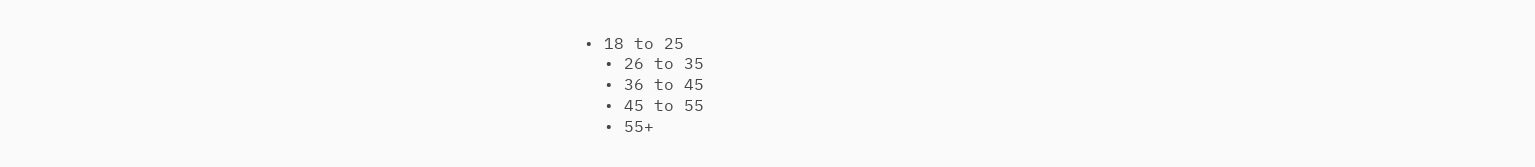• 18 to 25
  • 26 to 35
  • 36 to 45
  • 45 to 55
  • 55+